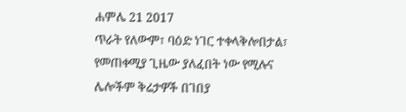ሐምሌ 21 2017
ጥራት የለውም፣ ባዕድ ነገር ተቀላቅሎበታል፣ የመጠቀሚያ ጊዜው ያለፈበት ነው የሚሉና ሌሎችም ቅሬታዎች በገበያ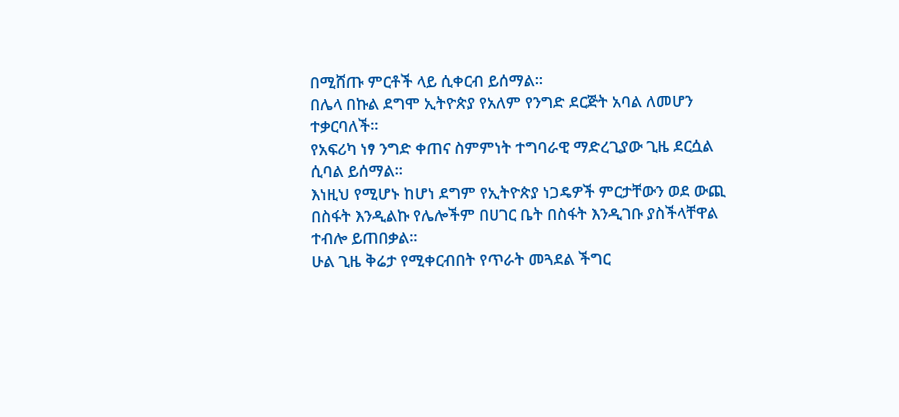በሚሸጡ ምርቶች ላይ ሲቀርብ ይሰማል፡፡
በሌላ በኩል ደግሞ ኢትዮጵያ የአለም የንግድ ደርጅት አባል ለመሆን ተቃርባለች።
የአፍሪካ ነፃ ንግድ ቀጠና ስምምነት ተግባራዊ ማድረጊያው ጊዜ ደርሷል ሲባል ይሰማል፡፡
እነዚህ የሚሆኑ ከሆነ ደግም የኢትዮጵያ ነጋዴዎች ምርታቸውን ወደ ውጪ በስፋት እንዲልኩ የሌሎችም በሀገር ቤት በስፋት እንዲገቡ ያስችላቸዋል ተብሎ ይጠበቃል፡፡
ሁል ጊዜ ቅሬታ የሚቀርብበት የጥራት መጓደል ችግር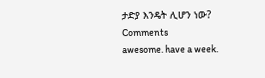ታድያ እንዴት ሊሆን ነው?
Comments
awesome. have a week.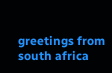greetings from south africa